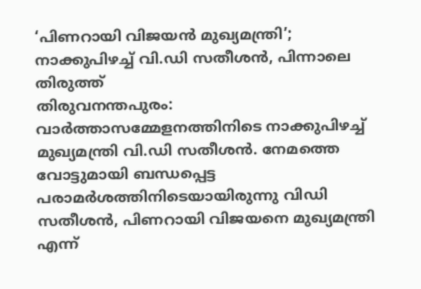‘പിണറായി വിജയൻ മുഖ്യമന്ത്രി’; നാക്കുപിഴച്ച് വി.ഡി സതീശൻ, പിന്നാലെ തിരുത്ത്
തിരുവനന്തപുരം: വാർത്താസമ്മേളനത്തിനിടെ നാക്കുപിഴച്ച് മുഖ്യമന്ത്രി വി.ഡി സതീശൻ. നേമത്തെ വോട്ടുമായി ബന്ധപ്പെട്ട പരാമർശത്തിനിടെയായിരുന്നു വിഡി സതീശൻ, പിണറായി വിജയനെ മുഖ്യമന്ത്രി എന്ന്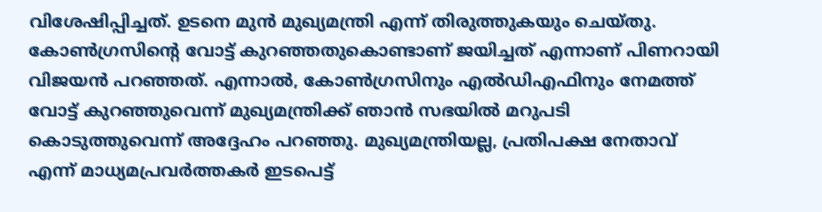വിശേഷിപ്പിച്ചത്. ഉടനെ മുൻ മുഖ്യമന്ത്രി എന്ന് തിരുത്തുകയും ചെയ്തു.
കോൺഗ്രസിന്റെ വോട്ട് കുറഞ്ഞതുകൊണ്ടാണ് ജയിച്ചത് എന്നാണ് പിണറായി വിജയൻ പറഞ്ഞത്. എന്നാൽ, കോൺഗ്രസിനും എൽഡിഎഫിനും നേമത്ത് വോട്ട് കുറഞ്ഞുവെന്ന് മുഖ്യമന്ത്രിക്ക് ഞാൻ സഭയിൽ മറുപടി കൊടുത്തുവെന്ന് അദ്ദേഹം പറഞ്ഞു. മുഖ്യമന്ത്രിയല്ല, പ്രതിപക്ഷ നേതാവ് എന്ന് മാധ്യമപ്രവർത്തകർ ഇടപെട്ട്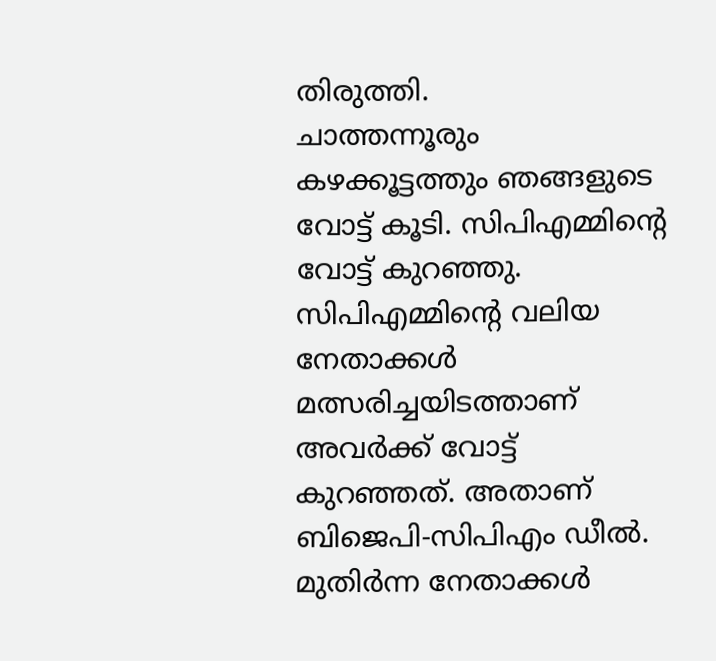തിരുത്തി.
ചാത്തന്നൂരും കഴക്കൂട്ടത്തും ഞങ്ങളുടെ വോട്ട് കൂടി. സിപിഎമ്മിന്റെ വോട്ട് കുറഞ്ഞു. സിപിഎമ്മിന്റെ വലിയ നേതാക്കൾ മത്സരിച്ചയിടത്താണ് അവർക്ക് വോട്ട് കുറഞ്ഞത്. അതാണ് ബിജെപി-സിപിഎം ഡീൽ. മുതിർന്ന നേതാക്കൾ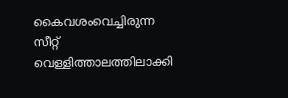കൈവശംവെച്ചിരുന്ന സീറ്റ് വെള്ളിത്താലത്തിലാക്കി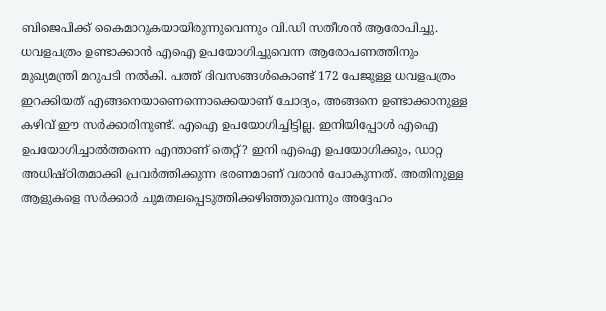ബിജെപിക്ക് കൈമാറുകയായിരുന്നുവെന്നും വി.ഡി സതീശൻ ആരോപിച്ചു.
ധവളപത്രം ഉണ്ടാക്കാൻ എഐ ഉപയോഗിച്ചുവെന്ന ആരോപണത്തിനും മുഖ്യമന്ത്രി മറുപടി നൽകി. പത്ത് ദിവസങ്ങൾകൊണ്ട് 172 പേജുള്ള ധവളപത്രം ഇറക്കിയത് എങ്ങനെയാണെന്നൊക്കെയാണ് ചോദ്യം, അങ്ങനെ ഉണ്ടാക്കാനുള്ള കഴിവ് ഈ സർക്കാരിനുണ്ട്. എഐ ഉപയോഗിച്ചിട്ടില്ല. ഇനിയിപ്പോൾ എഐ ഉപയോഗിച്ചാൽത്തന്നെ എന്താണ് തെറ്റ്? ഇനി എഐ ഉപയോഗിക്കും, ഡാറ്റ അധിഷ്ഠിതമാക്കി പ്രവർത്തിക്കുന്ന ഭരണമാണ് വരാൻ പോകുന്നത്. അതിനുള്ള ആളുകളെ സർക്കാർ ചുമതലപ്പെടുത്തിക്കഴിഞ്ഞുവെന്നും അദ്ദേഹം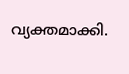വ്യക്തമാക്കി.